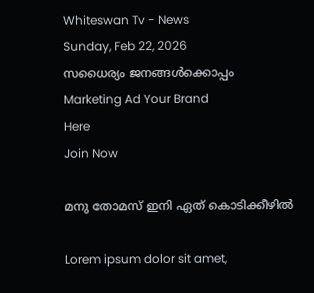Whiteswan Tv - News
Sunday, Feb 22, 2026
സധൈര്യം ജനങ്ങൾക്കൊപ്പം
Marketing Ad Your Brand
Here
Join Now

മനു തോമസ് ഇനി ഏത് കൊടിക്കീഴില്‍

Lorem ipsum dolor sit amet,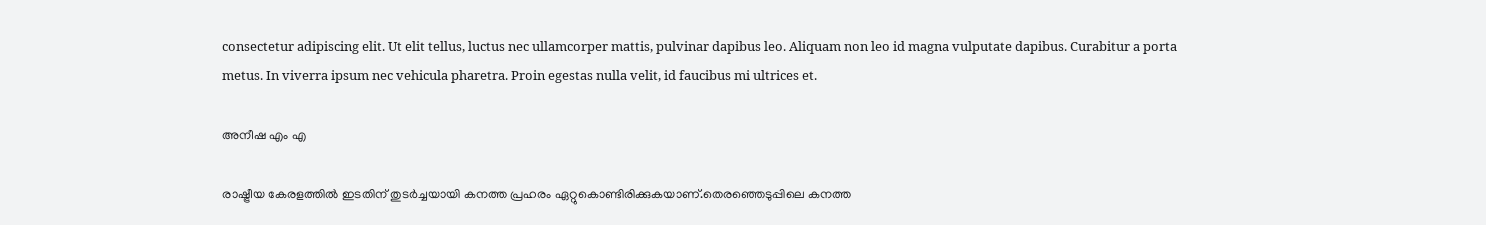consectetur adipiscing elit. Ut elit tellus, luctus nec ullamcorper mattis, pulvinar dapibus leo. Aliquam non leo id magna vulputate dapibus. Curabitur a porta metus. In viverra ipsum nec vehicula pharetra. Proin egestas nulla velit, id faucibus mi ultrices et.

അനീഷ എം എ

രാഷ്ട്രീയ കേരളത്തില്‍ ഇടതിന് തുടര്‍ച്ചയായി കനത്ത പ്രഹരം ഏറ്റുകൊണ്ടിരിക്കുകയാണ്.തെരഞ്ഞെടുപ്പിലെ കനത്ത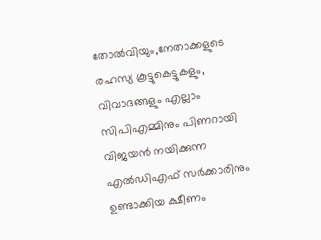തോല്‍വിയും,നേതാക്കളുടെ രഹസ്യ കൂട്ടുകെട്ടുകളും, വിവാദങ്ങളും എല്ലാം സിപിഎമ്മിനും പിണറായി വിജയന്‍ നയിക്കുന്ന എല്‍ഡിഎഫ് സര്‍ക്കാരിനും ഉണ്ടാക്കിയ ക്ഷീണം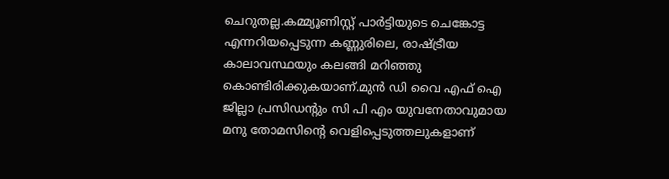ചെറുതല്ല.കമ്മ്യൂണിസ്റ്റ് പാര്‍ട്ടിയുടെ ചെങ്കോട്ട എന്നറിയപ്പെടുന്ന കണ്ണുരിലെ, രാഷ്ട്രീയ കാലാവസ്ഥയും കലങ്ങി മറിഞ്ഞു കൊണ്ടിരിക്കുകയാണ്.മുന്‍ ഡി വൈ എഫ് ഐ ജില്ലാ പ്രസിഡന്റും സി പി എം യുവനേതാവുമായ മനു തോമസിന്റെ വെളിപ്പെടുത്തലുകളാണ്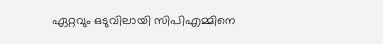ഏറ്റവും ഒടുവിലായി സിപിഎമ്മിനെ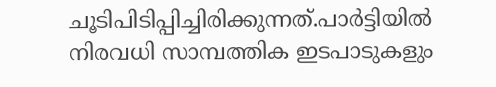ചൂടിപിടിപ്പിച്ചിരിക്കുന്നത്.പാര്‍ട്ടിയില്‍ നിരവധി സാമ്പത്തിക ഇടപാടുകളും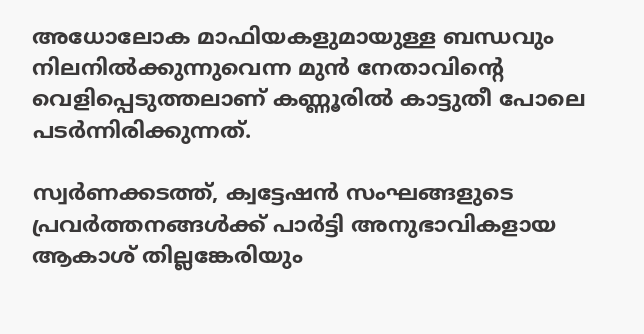അധോലോക മാഫിയകളുമായുള്ള ബന്ധവും നിലനില്‍ക്കുന്നുവെന്ന മുന്‍ നേതാവിന്റെ വെളിപ്പെടുത്തലാണ് കണ്ണൂരില്‍ കാട്ടുതീ പോലെ പടര്‍ന്നിരിക്കുന്നത്.

സ്വര്‍ണക്കടത്ത്, ക്വട്ടേഷന്‍ സംഘങ്ങളുടെ പ്രവര്‍ത്തനങ്ങള്‍ക്ക് പാര്‍ട്ടി അനുഭാവികളായ ആകാശ് തില്ലങ്കേരിയും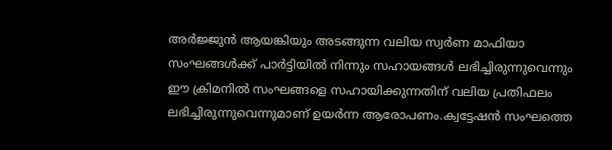അര്‍ജ്ജുന്‍ ആയങ്കിയും അടങ്ങുന്ന വലിയ സ്വര്‍ണ മാഫിയാ സംഘങ്ങള്‍ക്ക് പാര്‍ട്ടിയില്‍ നിന്നും സഹായങ്ങള്‍ ലഭിച്ചിരുന്നുവെന്നും ഈ ക്രിമനില്‍ സംഘങ്ങളെ സഹായിക്കുന്നതിന് വലിയ പ്രതിഫലം ലഭിച്ചിരുന്നുവെന്നുമാണ് ഉയര്‍ന്ന ആരോപണം.ക്വട്ടേഷന്‍ സംഘത്തെ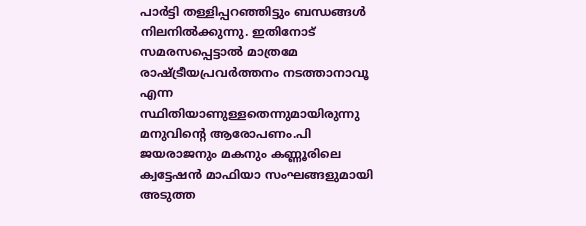പാര്‍ട്ടി തള്ളിപ്പറഞ്ഞിട്ടും ബന്ധങ്ങള്‍ നിലനില്‍ക്കുന്നു. ഇതിനോട് സമരസപ്പെട്ടാല്‍ മാത്രമേ രാഷ്ട്രീയപ്രവര്‍ത്തനം നടത്താനാവൂ എന്ന സ്ഥിതിയാണുള്ളതെന്നുമായിരുന്നു മനുവിന്റെ ആരോപണം.പി ജയരാജനും മകനും കണ്ണൂരിലെ ക്വട്ടേഷന്‍ മാഫിയാ സംഘങ്ങളുമായി അടുത്ത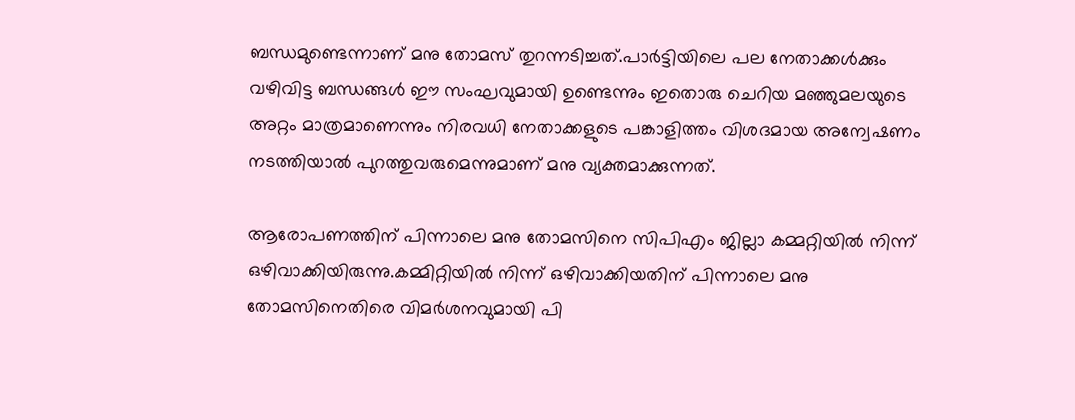ബന്ധമുണ്ടെന്നാണ് മനു തോമസ് തുറന്നടിച്ചത്.പാര്‍ട്ടിയിലെ പല നേതാക്കള്‍ക്കും വഴിവിട്ട ബന്ധങ്ങള്‍ ഈ സംഘവുമായി ഉണ്ടെന്നും ഇതൊരു ചെറിയ മഞ്ഞുമലയുടെ അറ്റം മാത്രമാണെന്നും നിരവധി നേതാക്കളുടെ പങ്കാളിത്തം വിശദമായ അന്വേഷണം നടത്തിയാല്‍ പുറത്തുവരുമെന്നുമാണ് മനു വ്യക്തമാക്കുന്നത്.

ആരോപണത്തിന് പിന്നാലെ മനു തോമസിനെ സിപിഎം ജില്ലാ കമ്മറ്റിയില്‍ നിന്ന് ഒഴിവാക്കിയിരുന്നു.കമ്മിറ്റിയില്‍ നിന്ന് ഒഴിവാക്കിയതിന് പിന്നാലെ മനു തോമസിനെതിരെ വിമര്‍ശനവുമായി പി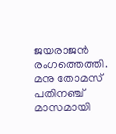ജയരാജന്‍ രംഗത്തെത്തി. മനു തോമസ് പതിനഞ്ച് മാസമായി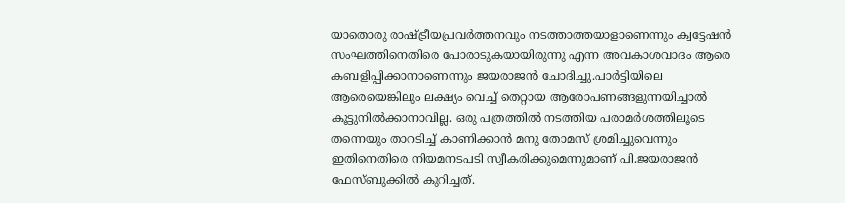യാതൊരു രാഷ്ട്രീയപ്രവര്‍ത്തനവും നടത്താത്തയാളാണെന്നും ക്വട്ടേഷന്‍ സംഘത്തിനെതിരെ പോരാടുകയായിരുന്നു എന്ന അവകാശവാദം ആരെ കബളിപ്പിക്കാനാണെന്നും ജയരാജന്‍ ചോദിച്ചു.പാര്‍ട്ടിയിലെ ആരെയെങ്കിലും ലക്ഷ്യം വെച്ച് തെറ്റായ ആരോപണങ്ങളുന്നയിച്ചാല്‍ കൂട്ടുനില്‍ക്കാനാവില്ല. ഒരു പത്രത്തില്‍ നടത്തിയ പരാമര്‍ശത്തിലൂടെ തന്നെയും താറടിച്ച് കാണിക്കാന്‍ മനു തോമസ് ശ്രമിച്ചുവെന്നും ഇതിനെതിരെ നിയമനടപടി സ്വീകരിക്കുമെന്നുമാണ് പി.ജയരാജന്‍ ഫേസ്ബുക്കില്‍ കുറിച്ചത്.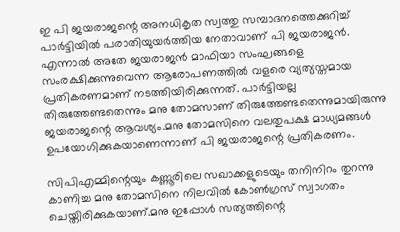ഇ പി ജയരാജന്റെ അനധികൃത സ്വത്തു സമ്പാദനത്തെക്കുറിച്ച് പാര്‍ട്ടിയില്‍ പരാതിയുയര്‍ത്തിയ നേതാവാണ് പി ജയരാജന്‍. എന്നാല്‍ അതേ ജയരാജന്‍ മാഫിയാ സംഘങ്ങളെ സംരക്ഷിക്കുന്നുവെന്ന ആരോപണത്തില്‍ വളരെ വ്യത്യസ്തമായ പ്രതികരണമാണ് നടത്തിയിരിക്കുന്നത്. പാര്‍ട്ടിയല്ല തിരുത്തേണ്ടതെന്നും മനു തോമസാണ് തിരുത്തേണ്ടതെന്നുമായിരുന്നു ജയരാജന്റെ ആവശ്യം.മനു തോമസിനെ വലതുപക്ഷ മാധ്യമങ്ങള്‍ ഉപയോഗിക്കുകയാണെന്നാണ് പി ജയരാജന്റെ പ്രതികരണം.

സിപിഎമ്മിന്റെയും കണ്ണൂരിലെ സഖാക്കളുടെയും തനിനിറം തുറന്നു കാണിച്ച മനു തോമസിനെ നിലവില്‍ കോണ്‍ഗ്രസ് സ്വാഗതം ചെയ്തിരിക്കുകയാണ്.മനു ഇപ്പോള്‍ സത്യത്തിന്റെ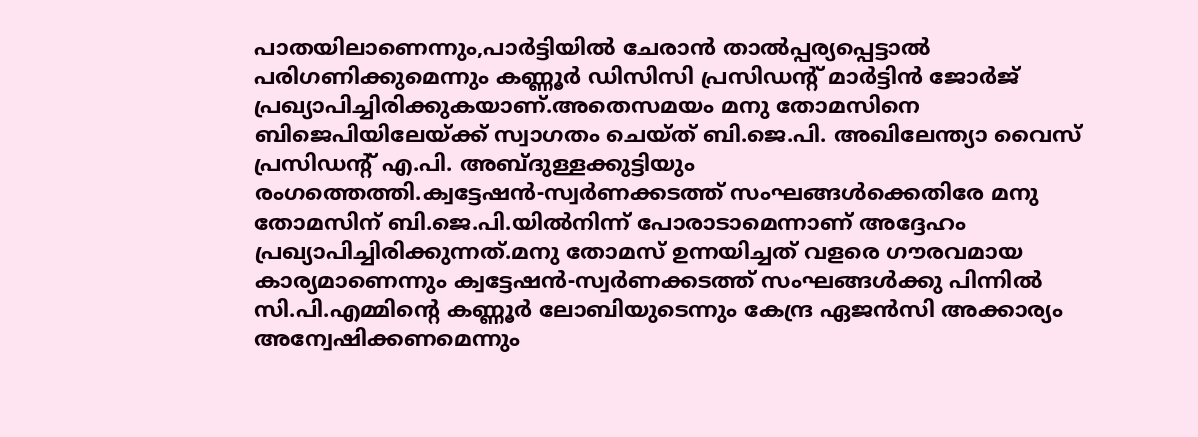പാതയിലാണെന്നും,പാര്‍ട്ടിയില്‍ ചേരാന്‍ താല്‍പ്പര്യപ്പെട്ടാല്‍ പരിഗണിക്കുമെന്നും കണ്ണൂര്‍ ഡിസിസി പ്രസിഡന്റ് മാര്‍ട്ടിന്‍ ജോര്‍ജ് പ്രഖ്യാപിച്ചിരിക്കുകയാണ്.അതെസമയം മനു തോമസിനെ ബിജെപിയിലേയ്ക്ക് സ്വാഗതം ചെയ്ത് ബി.ജെ.പി. അഖിലേന്ത്യാ വൈസ് പ്രസിഡന്റ് എ.പി. അബ്ദുള്ളക്കുട്ടിയും രംഗത്തെത്തി.ക്വട്ടേഷന്‍-സ്വര്‍ണക്കടത്ത് സംഘങ്ങള്‍ക്കെതിരേ മനു തോമസിന് ബി.ജെ.പി.യില്‍നിന്ന് പോരാടാമെന്നാണ് അദ്ദേഹം പ്രഖ്യാപിച്ചിരിക്കുന്നത്.മനു തോമസ് ഉന്നയിച്ചത് വളരെ ഗൗരവമായ കാര്യമാണെന്നും ക്വട്ടേഷന്‍-സ്വര്‍ണക്കടത്ത് സംഘങ്ങള്‍ക്കു പിന്നില്‍ സി.പി.എമ്മിന്റെ കണ്ണൂര്‍ ലോബിയുടെന്നും കേന്ദ്ര ഏജന്‍സി അക്കാര്യം അന്വേഷിക്കണമെന്നും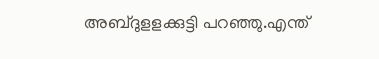അബ്ദുളളക്കുട്ടി പറഞ്ഞു.എന്ത്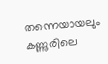തന്നെയായലും കണ്ണുരിലെ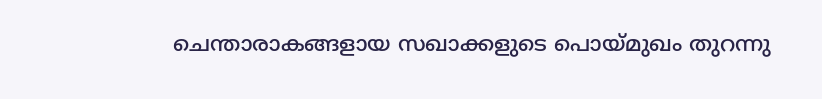ചെന്താരാകങ്ങളായ സഖാക്കളുടെ പൊയ്മുഖം തുറന്നു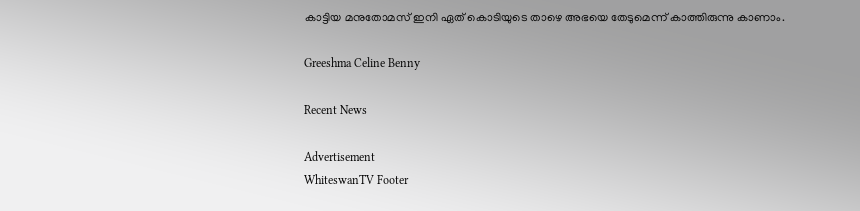കാട്ടിയ മനുതോമസ് ഇനി ഏത് കൊടിയുടെ താഴെ അഭയെ തേടുമെന്ന് കാത്തിരുന്നു കാണാം.

Greeshma Celine Benny

Recent News

Advertisement
WhiteswanTV Footer